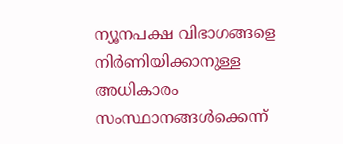ന്യൂനപക്ഷ വിഭാഗങ്ങളെ നിര്‍ണിയിക്കാനുള്ള അധികാരം സംസ്ഥാനങ്ങള്‍ക്കെന്ന്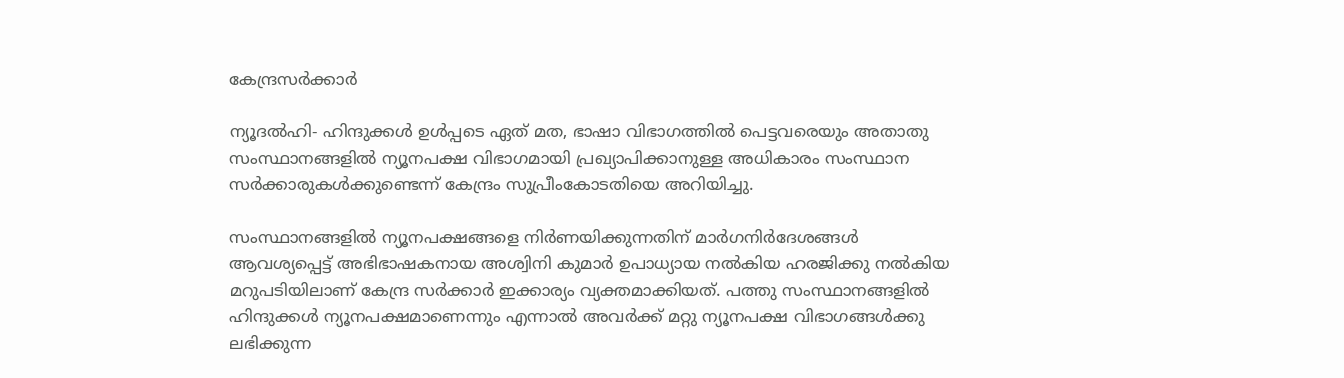കേന്ദ്രസര്‍ക്കാര്‍

ന്യൂദല്‍ഹി- ഹിന്ദുക്കള്‍ ഉള്‍പ്പടെ ഏത് മത, ഭാഷാ വിഭാഗത്തില്‍ പെട്ടവരെയും അതാതു സംസ്ഥാനങ്ങളില്‍ ന്യൂനപക്ഷ വിഭാഗമായി പ്രഖ്യാപിക്കാനുള്ള അധികാരം സംസ്ഥാന സര്‍ക്കാരുകള്‍ക്കുണ്ടെന്ന് കേന്ദ്രം സുപ്രീംകോടതിയെ അറിയിച്ചു.

സംസ്ഥാനങ്ങളില്‍ ന്യൂനപക്ഷങ്ങളെ നിര്‍ണയിക്കുന്നതിന് മാര്‍ഗനിര്‍ദേശങ്ങള്‍ ആവശ്യപ്പെട്ട് അഭിഭാഷകനായ അശ്വിനി കുമാര്‍ ഉപാധ്യായ നല്‍കിയ ഹരജിക്കു നല്‍കിയ മറുപടിയിലാണ് കേന്ദ്ര സര്‍ക്കാര്‍ ഇക്കാര്യം വ്യക്തമാക്കിയത്. പത്തു സംസ്ഥാനങ്ങളില്‍ ഹിന്ദുക്കള്‍ ന്യൂനപക്ഷമാണെന്നും എന്നാല്‍ അവര്‍ക്ക് മറ്റു ന്യൂനപക്ഷ വിഭാഗങ്ങള്‍ക്കു ലഭിക്കുന്ന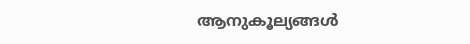ആനുകൂല്യങ്ങള്‍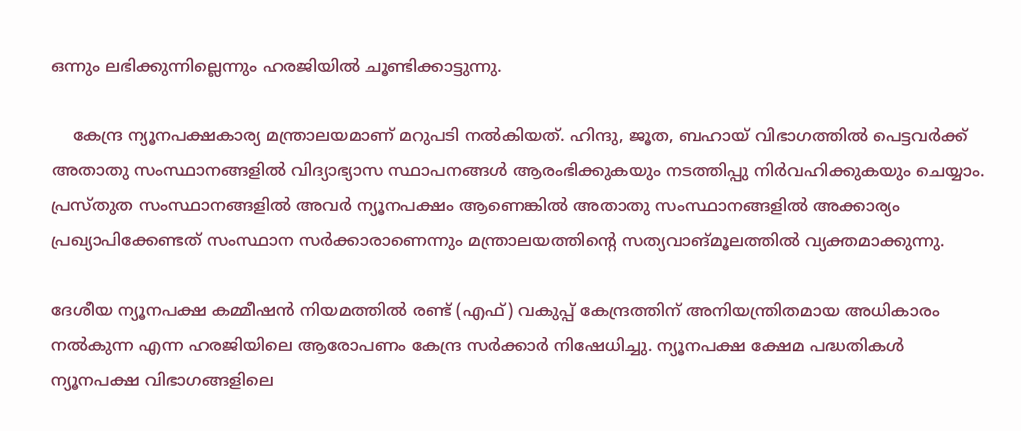ഒന്നും ലഭിക്കുന്നില്ലെന്നും ഹരജിയില്‍ ചൂണ്ടിക്കാട്ടുന്നു.

    കേന്ദ്ര ന്യൂനപക്ഷകാര്യ മന്ത്രാലയമാണ് മറുപടി നല്‍കിയത്. ഹിന്ദു, ജൂത, ബഹായ് വിഭാഗത്തില്‍ പെട്ടവര്‍ക്ക് അതാതു സംസ്ഥാനങ്ങളില്‍ വിദ്യാഭ്യാസ സ്ഥാപനങ്ങള്‍ ആരംഭിക്കുകയും നടത്തിപ്പു നിര്‍വഹിക്കുകയും ചെയ്യാം. പ്രസ്തുത സംസ്ഥാനങ്ങളില്‍ അവര്‍ ന്യൂനപക്ഷം ആണെങ്കില്‍ അതാതു സംസ്ഥാനങ്ങളില്‍ അക്കാര്യം പ്രഖ്യാപിക്കേണ്ടത് സംസ്ഥാന സര്‍ക്കാരാണെന്നും മന്ത്രാലയത്തിന്റെ സത്യവാങ്മൂലത്തില്‍ വ്യക്തമാക്കുന്നു.

ദേശീയ ന്യൂനപക്ഷ കമ്മീഷന്‍ നിയമത്തില്‍ രണ്ട് (എഫ്) വകുപ്പ് കേന്ദ്രത്തിന് അനിയന്ത്രിതമായ അധികാരം നല്‍കുന്ന എന്ന ഹരജിയിലെ ആരോപണം കേന്ദ്ര സര്‍ക്കാര്‍ നിഷേധിച്ചു. ന്യൂനപക്ഷ ക്ഷേമ പദ്ധതികള്‍ ന്യൂനപക്ഷ വിഭാഗങ്ങളിലെ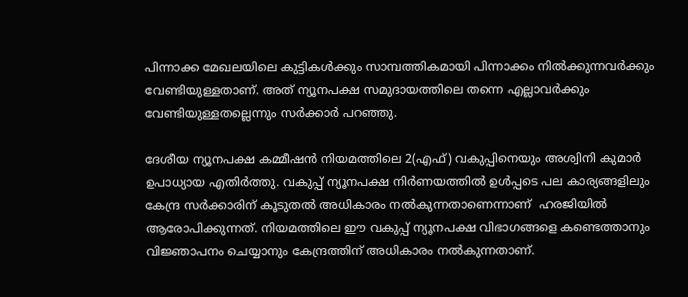പിന്നാക്ക മേഖലയിലെ കുട്ടികള്‍ക്കും സാമ്പത്തികമായി പിന്നാക്കം നില്‍ക്കുന്നവര്‍ക്കും വേണ്ടിയുള്ളതാണ്. അത് ന്യൂനപക്ഷ സമുദായത്തിലെ തന്നെ എല്ലാവര്‍ക്കും വേണ്ടിയുള്ളതല്ലെന്നും സര്‍ക്കാര്‍ പറഞ്ഞു.

ദേശീയ ന്യൂനപക്ഷ കമ്മീഷന്‍ നിയമത്തിലെ 2(എഫ്) വകുപ്പിനെയും അശ്വിനി കുമാര്‍ ഉപാധ്യായ എതിര്‍ത്തു. വകുപ്പ് ന്യൂനപക്ഷ നിര്‍ണയത്തില്‍ ഉള്‍പ്പടെ പല കാര്യങ്ങളിലും കേന്ദ്ര സര്‍ക്കാരിന് കൂടുതല്‍ അധികാരം നല്‍കുന്നതാണെന്നാണ്  ഹരജിയില്‍ ആരോപിക്കുന്നത്. നിയമത്തിലെ ഈ വകുപ്പ് ന്യൂനപക്ഷ വിഭാഗങ്ങളെ കണ്ടെത്താനും വിജ്ഞാപനം ചെയ്യാനും കേന്ദ്രത്തിന് അധികാരം നല്‍കുന്നതാണ്.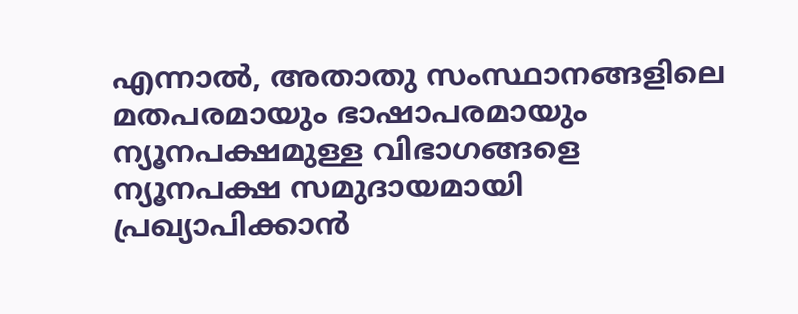എന്നാല്‍, അതാതു സംസ്ഥാനങ്ങളിലെ മതപരമായും ഭാഷാപരമായും ന്യൂനപക്ഷമുള്ള വിഭാഗങ്ങളെ ന്യൂനപക്ഷ സമുദായമായി പ്രഖ്യാപിക്കാന്‍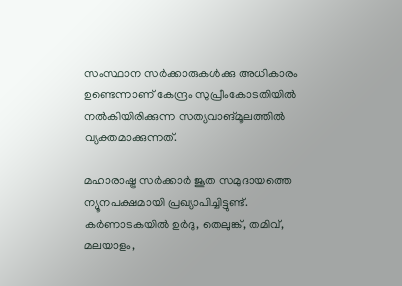സംസ്ഥാന സര്‍ക്കാരുകള്‍ക്കു അധികാരം ഉണ്ടെന്നാണ് കേന്ദ്രം സുപ്രീംകോടതിയില്‍ നല്‍കിയിരിക്കുന്ന സത്യവാങ്മൂലത്തില്‍ വ്യക്തമാക്കുന്നത്.

മഹാരാഷ്ട്ര സര്‍ക്കാര്‍ ജൂത സമുദായത്തെ ന്യൂനപക്ഷമായി പ്രഖ്യാപിച്ചിട്ടുണ്ട്. കര്‍ണാടകയില്‍ ഉര്‍ദു, തെലുങ്ക്, തമിവ്, മലയാളം,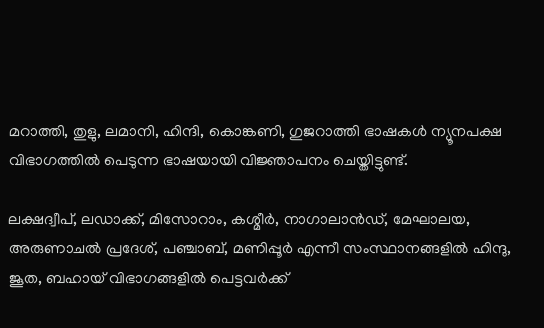മറാത്തി, തുളു, ലമാനി, ഹിന്ദി, കൊങ്കണി, ഗുജറാത്തി ഭാഷകള്‍ ന്യൂനപക്ഷ വിഭാഗത്തില്‍ പെടുന്ന ഭാഷയായി വിജ്ഞാപനം ചെയ്തിട്ടുണ്ട്.

ലക്ഷദ്വീപ്, ലഡാക്ക്, മിസോറാം, കശ്മീര്‍, നാഗാലാന്‍ഡ്, മേഘാലയ, അരുണാചല്‍ പ്രദേശ്, പഞ്ചാബ്, മണിപ്പൂര്‍ എന്നീ സംസ്ഥാനങ്ങളില്‍ ഹിന്ദു, ജൂത, ബഹായ് വിഭാഗങ്ങളില്‍ പെട്ടവര്‍ക്ക്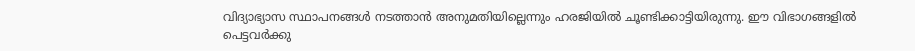വിദ്യാഭ്യാസ സ്ഥാപനങ്ങള്‍ നടത്താന്‍ അനുമതിയില്ലെന്നും ഹരജിയില്‍ ചൂണ്ടിക്കാട്ടിയിരുന്നു. ഈ വിഭാഗങ്ങളില്‍ പെട്ടവര്‍ക്കു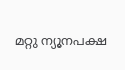മറ്റു ന്യൂനപക്ഷ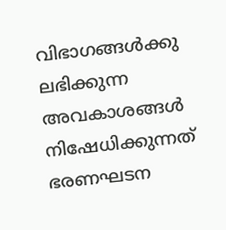വിഭാഗങ്ങള്‍ക്കു ലഭിക്കുന്ന അവകാശങ്ങള്‍ നിഷേധിക്കുന്നത് ഭരണഘടന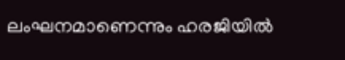ലംഘനമാണെന്നും ഹരജിയില്‍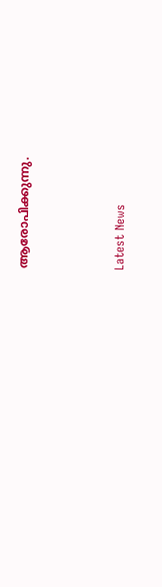ആരോപിക്കുന്നു.



Latest News